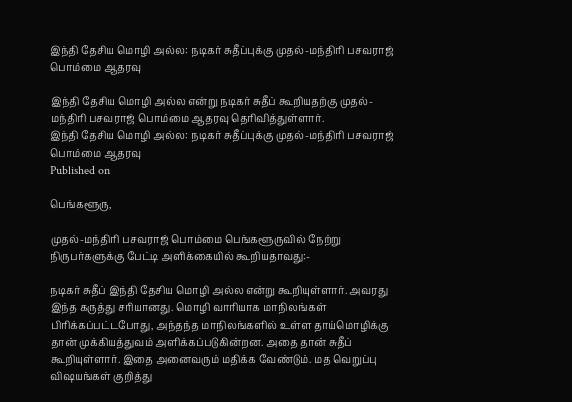இந்தி தேசிய மொழி அல்ல: நடிகர் சுதீப்புக்கு முதல்-மந்திரி பசவராஜ் பொம்மை ஆதரவு

இந்தி தேசிய மொழி அல்ல என்று நடிகர் சுதீப் கூறியதற்கு முதல்-மந்திரி பசவராஜ் பொம்மை ஆதரவு தெரிவித்துள்ளார்.
இந்தி தேசிய மொழி அல்ல: நடிகர் சுதீப்புக்கு முதல்-மந்திரி பசவராஜ் பொம்மை ஆதரவு
Published on

பெங்களூரு,

முதல்-மந்திரி பசவராஜ் பொம்மை பெங்களூருவில் நேற்று நிருபர்களுக்கு பேட்டி அளிக்கையில் கூறியதாவது:-

நடிகர் சுதீப் இந்தி தேசிய மொழி அல்ல என்று கூறியுள்ளார். அவரது இந்த கருத்து சரியானது. மொழி வாரியாக மாநிலங்கள் பிரிக்கப்பட்டபோது, அந்தந்த மாநிலங்களில் உள்ள தாய்மொழிக்கு தான் முக்கியத்துவம் அளிக்கப்படுகின்றன. அதை தான் சுதீப் கூறியுள்ளார். இதை அனைவரும் மதிக்க வேண்டும். மத வெறுப்பு விஷயங்கள் குறித்து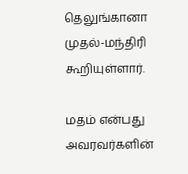தெலுங்கானா முதல்-மந்திரி கூறியுள்ளார்.

மதம் என்பது அவரவர்களின்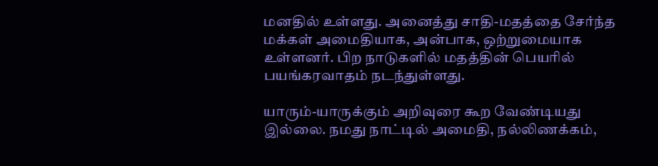மனதில் உள்ளது. அனைத்து சாதி-மதத்தை சேர்ந்த மக்கள் அமைதியாக, அன்பாக, ஒற்றுமையாக உள்ளனர். பிற நாடுகளில் மதத்தின் பெயரில் பயங்கரவாதம் நடந்துள்ளது.

யாரும்-யாருக்கும் அறிவுரை கூற வேண்டியது இல்லை. நமது நாட்டில் அமைதி, நல்லிணக்கம்,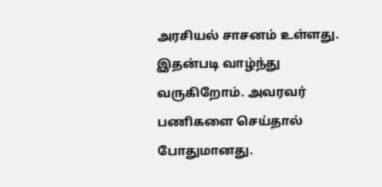அரசியல் சாசனம் உள்ளது. இதன்படி வாழ்ந்து வருகிறோம். அவரவர் பணிகளை செய்தால் போதுமானது.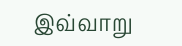இவ்வாறு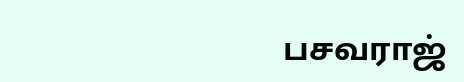பசவராஜ்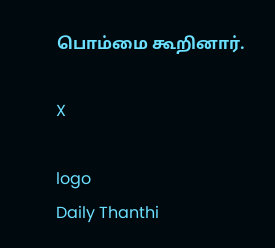பொம்மை கூறினார்.

X

logo
Daily Thanthi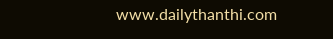www.dailythanthi.com